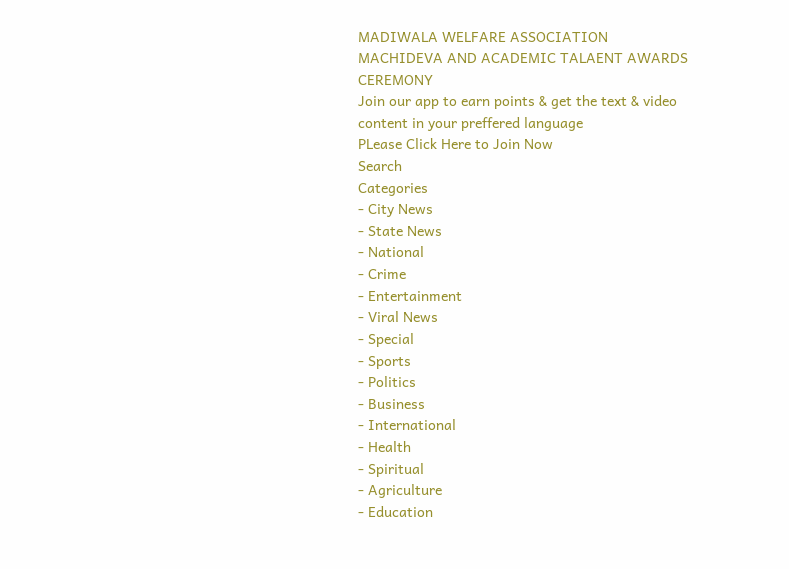MADIWALA WELFARE ASSOCIATION MACHIDEVA AND ACADEMIC TALAENT AWARDS CEREMONY
Join our app to earn points & get the text & video content in your preffered language
PLease Click Here to Join Now
Search
Categories
- City News
- State News
- National
- Crime
- Entertainment
- Viral News
- Special
- Sports
- Politics
- Business
- International
- Health
- Spiritual
- Agriculture
- Education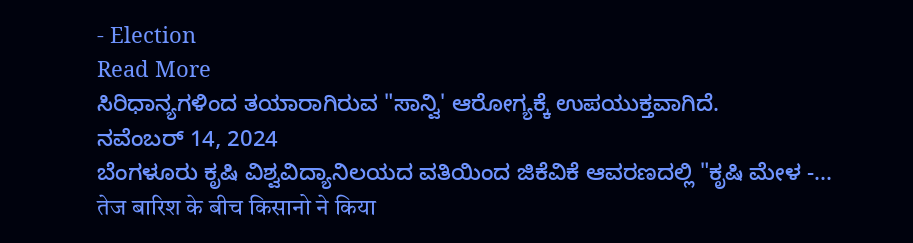- Election
Read More
ಸಿರಿಧಾನ್ಯಗಳಿಂದ ತಯಾರಾಗಿರುವ "ಸಾನ್ವಿ' ಆರೋಗ್ಯಕ್ಕೆ ಉಪಯುಕ್ತವಾಗಿದೆ.
ನವೆಂಬರ್ 14, 2024
ಬೆಂಗಳೂರು ಕೃಷಿ ವಿಶ್ವವಿದ್ಯಾನಿಲಯದ ವತಿಯಿಂದ ಜಿಕೆವಿಕೆ ಆವರಣದಲ್ಲಿ "ಕೃಷಿ ಮೇಳ -...
तेज बारिश के बीच किसानो ने किया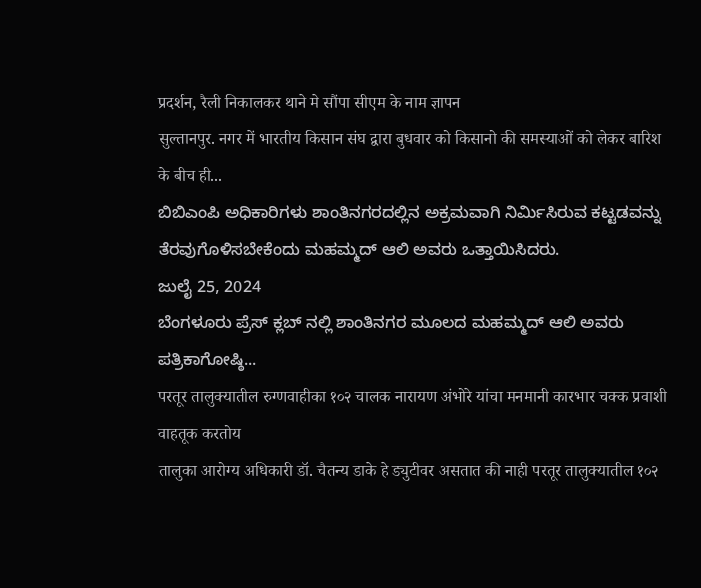प्रदर्शन, रैली निकालकर थाने मे सौंपा सीएम के नाम ज्ञापन
सुल्तानपुर. नगर में भारतीय किसान संघ द्वारा बुधवार को किसानो की समस्याओं को लेकर बारिश के बीच ही...
ಬಿಬಿಎಂಪಿ ಅಧಿಕಾರಿಗಳು ಶಾಂತಿನಗರದಲ್ಲಿನ ಅಕ್ರಮವಾಗಿ ನಿರ್ಮಿಸಿರುವ ಕಟ್ಟಡವನ್ನು ತೆರವುಗೊಳಿಸಬೇಕೆಂದು ಮಹಮ್ಮದ್ ಆಲಿ ಅವರು ಒತ್ತಾಯಿಸಿದರು.
ಜುಲೈ 25, 2024
ಬೆಂಗಳೂರು ಪ್ರೆಸ್ ಕ್ಲಬ್ ನಲ್ಲಿ ಶಾಂತಿನಗರ ಮೂಲದ ಮಹಮ್ಮದ್ ಆಲಿ ಅವರು ಪತ್ರಿಕಾಗೋಷ್ಠಿ...
परतूर तालुक्यातील रुग्णवाहीका १०२ चालक नारायण अंभोरे यांचा मनमानी कारभार चक्क प्रवाशी वाहतूक करतोय
तालुका आरोग्य अधिकारी डॉ. चैतन्य डाके हे ड्युटीवर असतात की नाही परतूर तालुक्यातील १०२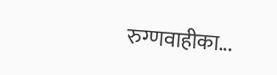रुग्णवाहीका...